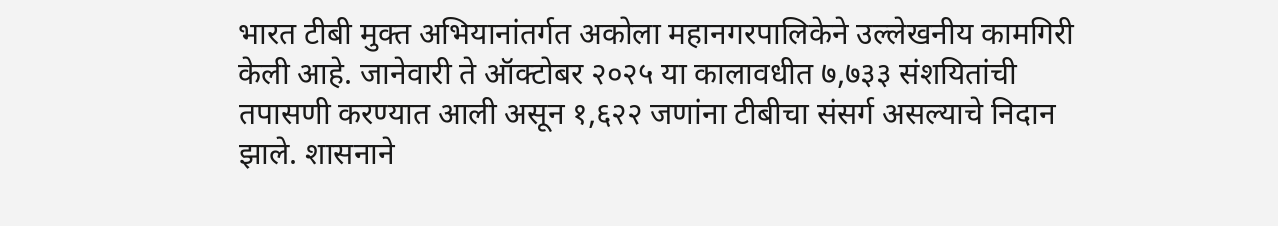भारत टीबी मुक्त अभियानांतर्गत अकोला महानगरपालिकेने उल्लेखनीय कामगिरी केली आहे. जानेवारी ते ऑक्टोबर २०२५ या कालावधीत ७,७३३ संशयितांची तपासणी करण्यात आली असून १,६२२ जणांना टीबीचा संसर्ग असल्याचे निदान झाले. शासनाने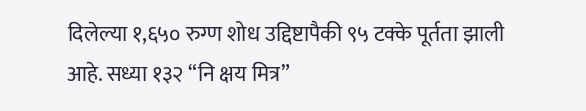दिलेल्या १,६५० रुग्ण शोध उद्दिष्टापैकी ९५ टक्के पूर्तता झाली आहे. सध्या १३२ “नि क्षय मित्र”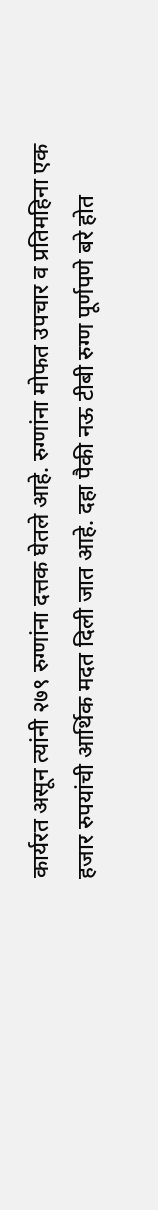कार्यरत असून त्यांनी २७९ रुग्णांना दत्तक घेतले आहे. रुग्णांना मोफत उपचार व प्रतिमहिना एक हजार रुपयांची आर्थिक मदत दिली जात आहे. दहा पैकी नऊ टीबी रुग्ण पूर्णपणे बरे होत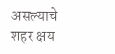असल्याचे शहर क्षय